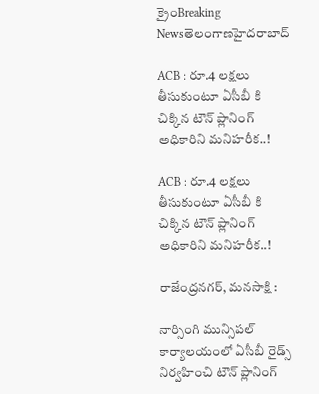క్రైంBreaking Newsతెలంగాణహైదరాబాద్

ACB : రూ.4 లక్షలు తీసుకుంటూ ఏసీబీ కి చిక్కిన టౌన్ ప్లానింగ్ అధికారిని మనిహరీక..!

ACB : రూ.4 లక్షలు తీసుకుంటూ ఏసీబీ కి చిక్కిన టౌన్ ప్లానింగ్ అధికారిని మనిహరీక..!

రాజేంద్రనగర్, మనసాక్షి :

నార్సింగి మున్సిపల్ కార్యాలయంలో ఏసీబీ రైడ్స్ నిర్వహించి టౌన్ ప్లానింగ్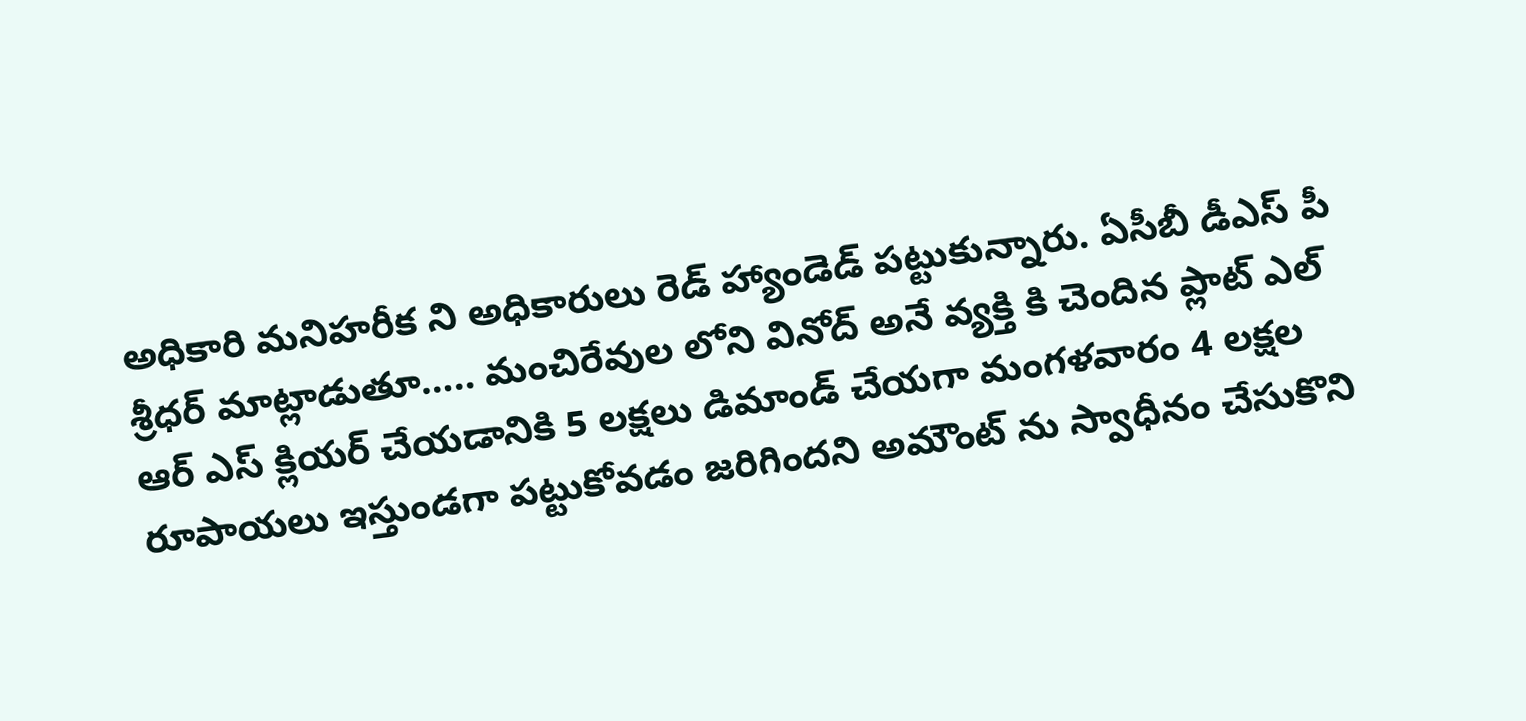అధికారి మనిహరీక ని అధికారులు రెడ్ హ్యాండెడ్ పట్టుకున్నారు. ఏసీబీ డీఎస్ పీ శ్రీధర్ మాట్లాడుతూ….. మంచిరేవుల లోని వినోద్ అనే వ్యక్తి కి చెందిన ప్లాట్ ఎల్ ఆర్ ఎస్ క్లియర్ చేయడానికి 5 లక్షలు డిమాండ్ చేయగా మంగళవారం 4 లక్షల రూపాయలు ఇస్తుండగా పట్టుకోవడం జరిగిందని అమౌంట్ ను స్వాధీనం చేసుకొని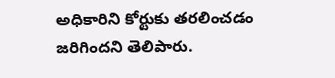అధికారిని కోర్టుకు తరలించడం జరిగిందని తెలిపారు.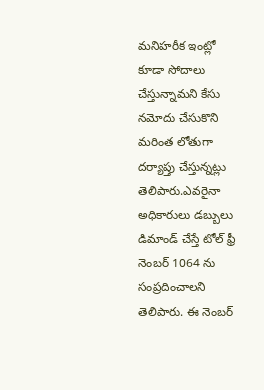మనిహరీక ఇంట్లో కూడా సోదాలు చేస్తున్నామని కేసు నమోదు చేసుకొని మరింత లోతుగా దర్యాప్తు చేస్తున్నట్లు తెలిపారు.ఎవరైనా అధికారులు డబ్బులు డిమాండ్ చేస్తే టోల్ ఫ్రీ నెంబర్ 1064 ను సంప్రదించాలని తెలిపారు. ఈ నెంబర్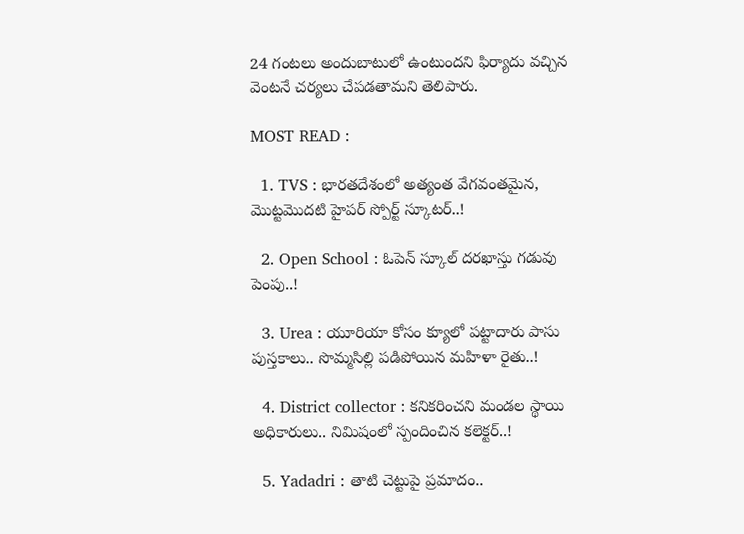24 గంటలు అందుబాటులో ఉంటుందని ఫిర్యాదు వచ్చిన వెంటనే చర్యలు చేపడతామని తెలిపారు.

MOST READ :

  1. TVS : భారతదేశంలో అత్యంత వేగవంతమైన, మొట్టమొదటి హైపర్ స్పోర్ట్ స్కూటర్..!

  2. Open School : ఓపెన్ స్కూల్ దరఖాస్తు గడువు పెంపు..!

  3. Urea : యూరియా కోసం క్యూలో పట్టాదారు పాసు పుస్తకాలు.. సొమ్మసిల్లి పడిపోయిన మహిళా రైతు..!

  4. District collector : కనికరించని మండల స్థాయి అధికారులు.. నిమిషంలో స్పందించిన కలెక్టర్..!

  5. Yadadri : తాటి చెట్టుపై ప్రమాదం..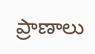ప్రాణాలు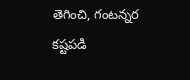తెగించి, గంటన్నర కష్టపడి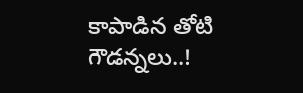కాపాడిన తోటి గౌడన్నలు..!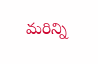మరిన్ని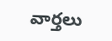వార్తలు